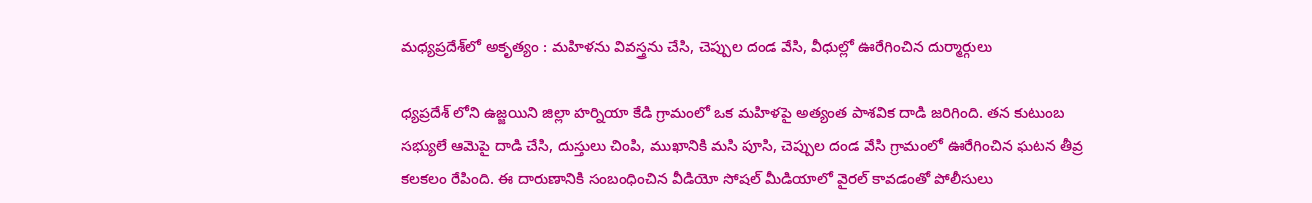మధ్యప్రదేశ్‌లో అకృత్యం : మహిళను వివస్త్రను చేసి, చెప్పుల దండ వేసి, వీధుల్లో ఊరేగించిన దుర్మార్గులు

ధ్యప్రదేశ్ లోని ఉజ్జయిని జిల్లా హర్నియా కేడి గ్రామంలో ఒక మహిళపై అత్యంత పాశవిక దాడి జరిగింది. తన కుటుంబ సభ్యులే ఆమెపై దాడి చేసి, దుస్తులు చింపి, ముఖానికి మసి పూసి, చెప్పుల దండ వేసి గ్రామంలో ఊరేగించిన ఘటన తీవ్ర కలకలం రేపింది. ఈ దారుణానికి సంబంధించిన వీడియో సోషల్ మీడియాలో వైరల్ కావడంతో పోలీసులు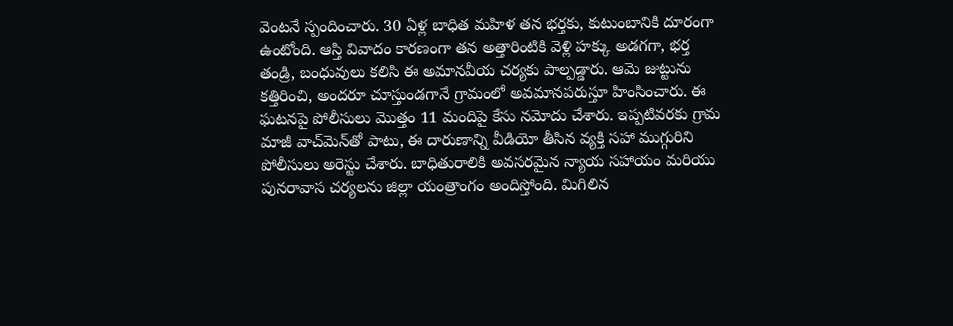వెంటనే స్పందించారు. 30 ఏళ్ల బాధిత మహిళ తన భర్తకు, కుటుంబానికి దూరంగా ఉంటోంది. ఆస్తి వివాదం కారణంగా తన అత్తారింటికి వెళ్లి హక్కు అడగగా, భర్త తండ్రి, బంధువులు కలిసి ఈ అమానవీయ చర్యకు పాల్పడ్డారు. ఆమె జుట్టును కత్తిరించి, అందరూ చూస్తుండగానే గ్రామంలో అవమానపరుస్తూ హింసించారు. ఈ ఘటనపై పోలీసులు మొత్తం 11 మందిపై కేసు నమోదు చేశారు. ఇప్పటివరకు గ్రామ మాజీ వాచ్‌మెన్‌తో పాటు, ఈ దారుణాన్ని వీడియో తీసిన వ్యక్తి సహా ముగ్గురిని పోలీసులు అరెస్టు చేశారు. బాధితురాలికి అవసరమైన న్యాయ సహాయం మరియు పునరావాస చర్యలను జిల్లా యంత్రాంగం అందిస్తోంది. మిగిలిన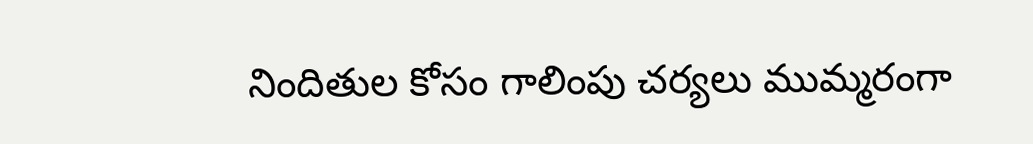నిందితుల కోసం గాలింపు చర్యలు ముమ్మరంగా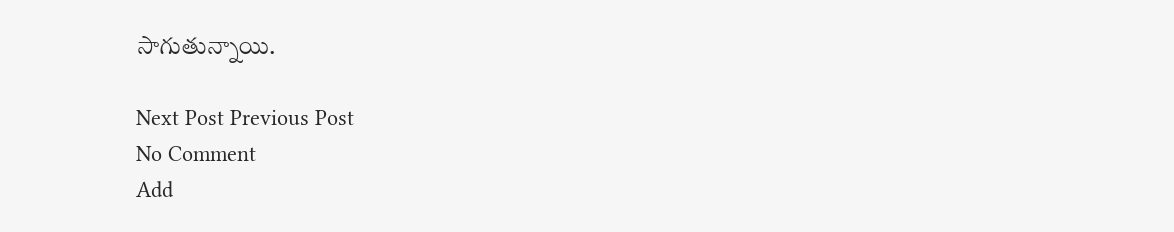సాగుతున్నాయి.

Next Post Previous Post
No Comment
Add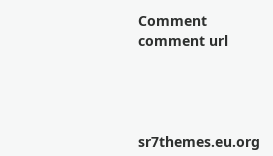Comment
comment url




sr7themes.eu.org